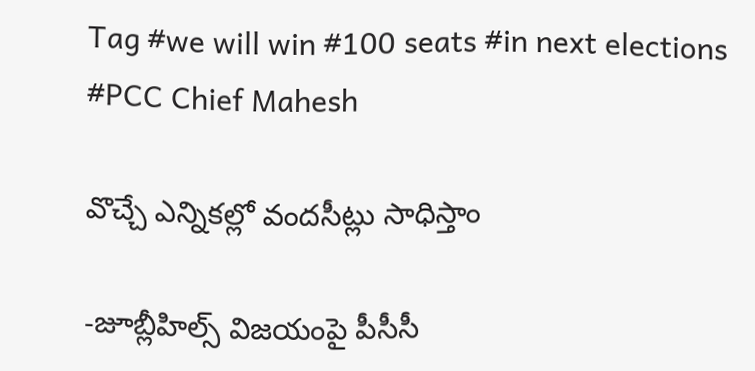Tag #we will win #100 seats #in next elections #PCC Chief Mahesh

వొచ్చే ఎన్నికల్లో వందసీట్లు సాధిస్తాం

-జూబ్లీహిల్స్ ‌విజయంపై పీసీసీ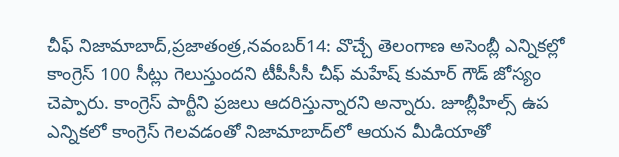చీఫ్‌ ‌నిజామాబాద్‌,ప్రజాతంత్ర,నవంబర్‌14: వొచ్చే తెలంగాణ అసెంబ్లీ ఎన్నికల్లో కాంగ్రెస్‌ 100 సీట్లు గెలుస్తుందని టీపీసీసీ చీఫ్‌ ‌మహేష్‌ ‌కుమార్‌ ‌గౌడ్‌ ‌జోస్యం చెప్పారు. కాంగ్రెస్‌ ‌పార్టీని ప్రజలు ఆదరిస్తున్నారని అన్నారు. జూబ్లీహిల్స్ ఉప ఎన్నికలో కాంగ్రెస్‌ ‌గెలవడంతో నిజామాబాద్‌లో ఆయన మీడియాతో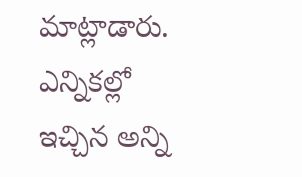మాట్లాడారు. ఎన్నికల్లో ఇచ్చిన అన్ని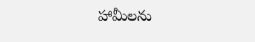హామీలను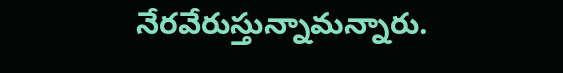నేరవేరుస్తున్నామన్నారు.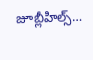జూబ్లీహిల్స్…